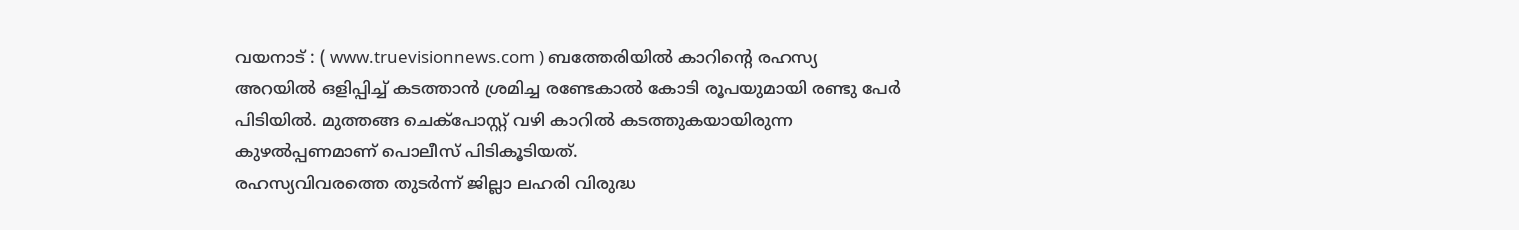വയനാട് : ( www.truevisionnews.com ) ബത്തേരിയിൽ കാറിന്റെ രഹസ്യ അറയിൽ ഒളിപ്പിച്ച് കടത്താൻ ശ്രമിച്ച രണ്ടേകാൽ കോടി രൂപയുമായി രണ്ടു പേർ പിടിയിൽ. മുത്തങ്ങ ചെക്പോസ്റ്റ് വഴി കാറിൽ കടത്തുകയായിരുന്ന കുഴൽപ്പണമാണ് പൊലീസ് പിടികൂടിയത്.
രഹസ്യവിവരത്തെ തുടർന്ന് ജില്ലാ ലഹരി വിരുദ്ധ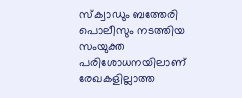സ്ക്വാഡും ബത്തേരി പൊലീസും നടത്തിയ സംയുക്ത പരിശോധനയിലാണ് രേഖകളില്ലാത്ത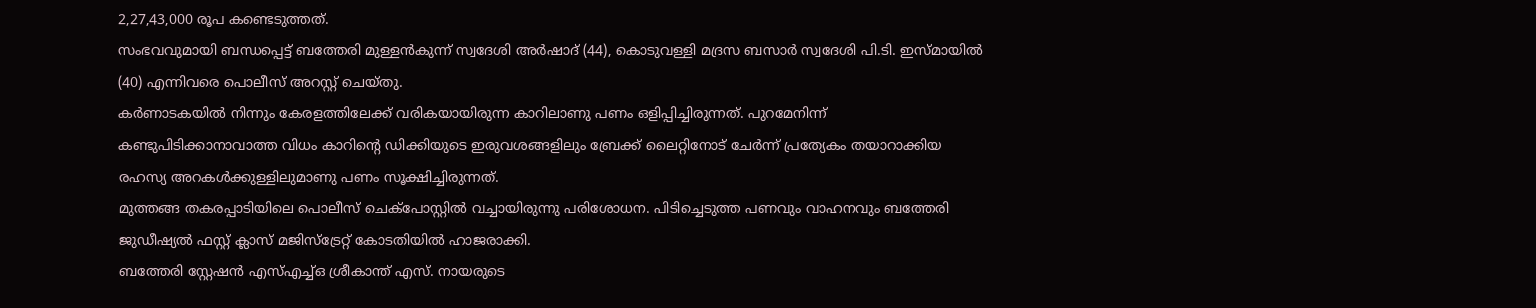2,27,43,000 രൂപ കണ്ടെടുത്തത്.
സംഭവവുമായി ബന്ധപ്പെട്ട് ബത്തേരി മുള്ളൻകുന്ന് സ്വദേശി അർഷാദ് (44), കൊടുവള്ളി മദ്രസ ബസാർ സ്വദേശി പി.ടി. ഇസ്മായിൽ (40) എന്നിവരെ പൊലീസ് അറസ്റ്റ് ചെയ്തു.
കർണാടകയിൽ നിന്നും കേരളത്തിലേക്ക് വരികയായിരുന്ന കാറിലാണു പണം ഒളിപ്പിച്ചിരുന്നത്. പുറമേനിന്ന് കണ്ടുപിടിക്കാനാവാത്ത വിധം കാറിന്റെ ഡിക്കിയുടെ ഇരുവശങ്ങളിലും ബ്രേക്ക് ലൈറ്റിനോട് ചേർന്ന് പ്രത്യേകം തയാറാക്കിയ രഹസ്യ അറകൾക്കുള്ളിലുമാണു പണം സൂക്ഷിച്ചിരുന്നത്.
മുത്തങ്ങ തകരപ്പാടിയിലെ പൊലീസ് ചെക്പോസ്റ്റിൽ വച്ചായിരുന്നു പരിശോധന. പിടിച്ചെടുത്ത പണവും വാഹനവും ബത്തേരി ജുഡീഷ്യൽ ഫസ്റ്റ് ക്ലാസ് മജിസ്ട്രേറ്റ് കോടതിയിൽ ഹാജരാക്കി.
ബത്തേരി സ്റ്റേഷൻ എസ്എച്ച്ഒ ശ്രീകാന്ത് എസ്. നായരുടെ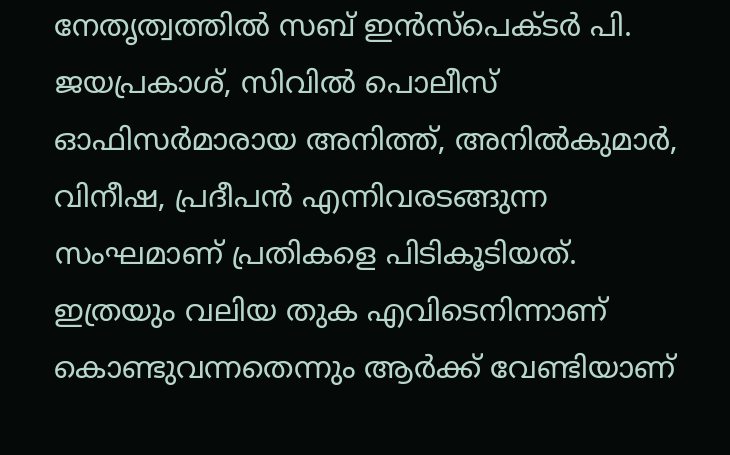നേതൃത്വത്തിൽ സബ് ഇൻസ്പെക്ടർ പി. ജയപ്രകാശ്, സിവിൽ പൊലീസ് ഓഫിസർമാരായ അനിത്ത്, അനിൽകുമാർ, വിനീഷ, പ്രദീപൻ എന്നിവരടങ്ങുന്ന സംഘമാണ് പ്രതികളെ പിടികൂടിയത്.
ഇത്രയും വലിയ തുക എവിടെനിന്നാണ് കൊണ്ടുവന്നതെന്നും ആർക്ക് വേണ്ടിയാണ്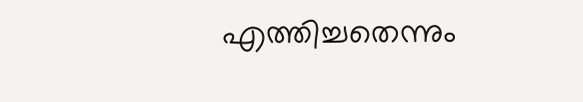എത്തിച്ചതെന്നും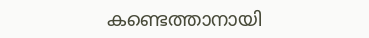കണ്ടെത്താനായി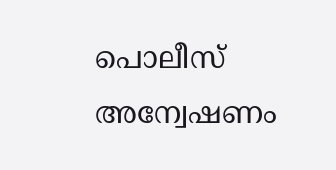പൊലീസ് അന്വേഷണം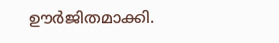ഊർജിതമാക്കി.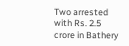Two arrested with Rs. 2.5 crore in Bathery